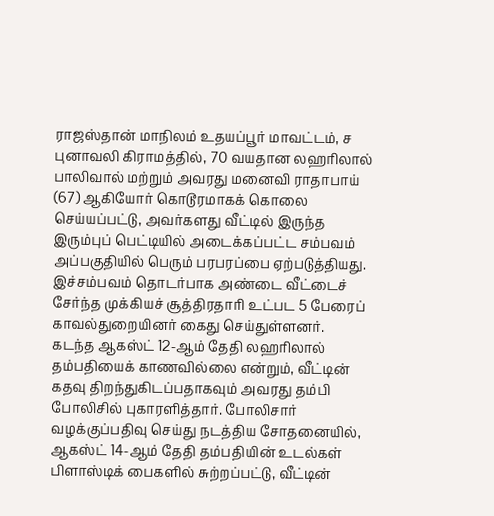ராஜஸ்தான் மாநிலம் உதயப்பூர் மாவட்டம், ச புனாவலி கிராமத்தில், 70 வயதான லஹரிலால் பாலிவால் மற்றும் அவரது மனைவி ராதாபாய் (67) ஆகியோர் கொடூரமாகக் கொலை செய்யப்பட்டு, அவர்களது வீட்டில் இருந்த இரும்புப் பெட்டியில் அடைக்கப்பட்ட சம்பவம் அப்பகுதியில் பெரும் பரபரப்பை ஏற்படுத்தியது. இச்சம்பவம் தொடர்பாக அண்டை வீட்டைச் சேர்ந்த முக்கியச் சூத்திரதாரி உட்பட 5 பேரைப் காவல்துறையினர் கைது செய்துள்ளனர்.
கடந்த ஆகஸ்ட் 12-ஆம் தேதி லஹரிலால் தம்பதியைக் காணவில்லை என்றும், வீட்டின் கதவு திறந்துகிடப்பதாகவும் அவரது தம்பி போலிசில் புகாரளித்தார். போலிசார் வழக்குப்பதிவு செய்து நடத்திய சோதனையில், ஆகஸ்ட் 14-ஆம் தேதி தம்பதியின் உடல்கள் பிளாஸ்டிக் பைகளில் சுற்றப்பட்டு, வீட்டின்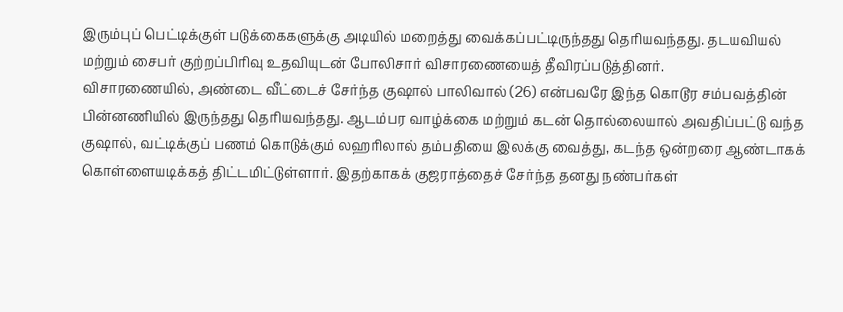இரும்புப் பெட்டிக்குள் படுக்கைகளுக்கு அடியில் மறைத்து வைக்கப்பட்டிருந்தது தெரியவந்தது. தடயவியல் மற்றும் சைபர் குற்றப்பிரிவு உதவியுடன் போலிசார் விசாரணையைத் தீவிரப்படுத்தினர்.
விசாரணையில், அண்டை வீட்டைச் சேர்ந்த குஷால் பாலிவால் (26) என்பவரே இந்த கொடூர சம்பவத்தின் பின்னணியில் இருந்தது தெரியவந்தது. ஆடம்பர வாழ்க்கை மற்றும் கடன் தொல்லையால் அவதிப்பட்டு வந்த குஷால், வட்டிக்குப் பணம் கொடுக்கும் லஹரிலால் தம்பதியை இலக்கு வைத்து, கடந்த ஒன்றரை ஆண்டாகக் கொள்ளையடிக்கத் திட்டமிட்டுள்ளார். இதற்காகக் குஜராத்தைச் சேர்ந்த தனது நண்பர்கள்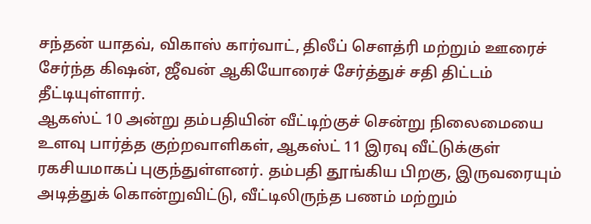சந்தன் யாதவ், விகாஸ் கார்வாட், திலீப் சௌத்ரி மற்றும் ஊரைச் சேர்ந்த கிஷன், ஜீவன் ஆகியோரைச் சேர்த்துச் சதி திட்டம் தீட்டியுள்ளார்.
ஆகஸ்ட் 10 அன்று தம்பதியின் வீட்டிற்குச் சென்று நிலைமையை உளவு பார்த்த குற்றவாளிகள், ஆகஸ்ட் 11 இரவு வீட்டுக்குள் ரகசியமாகப் புகுந்துள்ளனர். தம்பதி தூங்கிய பிறகு, இருவரையும் அடித்துக் கொன்றுவிட்டு, வீட்டிலிருந்த பணம் மற்றும்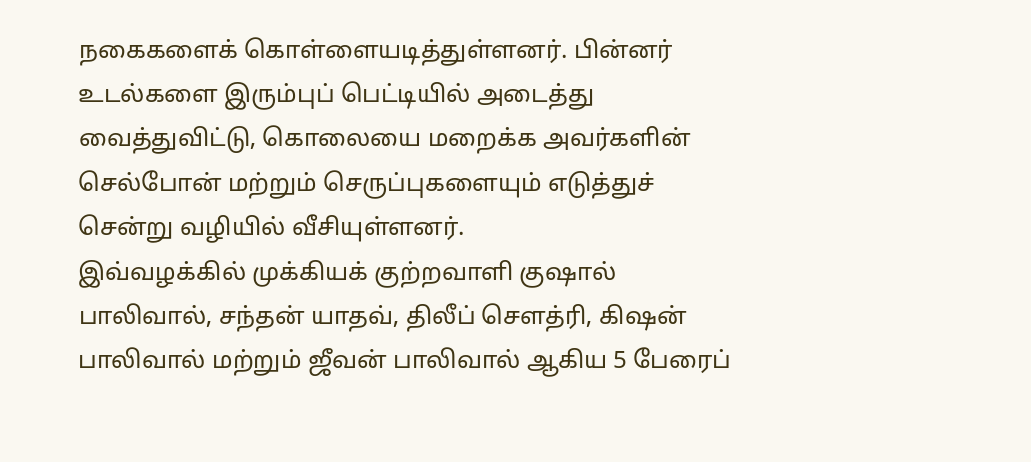நகைகளைக் கொள்ளையடித்துள்ளனர். பின்னர் உடல்களை இரும்புப் பெட்டியில் அடைத்து வைத்துவிட்டு, கொலையை மறைக்க அவர்களின் செல்போன் மற்றும் செருப்புகளையும் எடுத்துச் சென்று வழியில் வீசியுள்ளனர்.
இவ்வழக்கில் முக்கியக் குற்றவாளி குஷால் பாலிவால், சந்தன் யாதவ், திலீப் சௌத்ரி, கிஷன் பாலிவால் மற்றும் ஜீவன் பாலிவால் ஆகிய 5 பேரைப்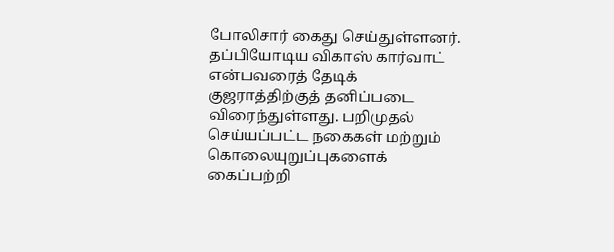போலிசார் கைது செய்துள்ளனர். தப்பியோடிய விகாஸ் கார்வாட் என்பவரைத் தேடிக் குஜராத்திற்குத் தனிப்படை விரைந்துள்ளது. பறிமுதல் செய்யப்பட்ட நகைகள் மற்றும் கொலையுறுப்புகளைக் கைப்பற்றி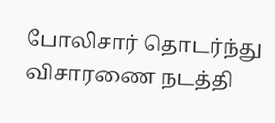போலிசார் தொடர்ந்து விசாரணை நடத்தி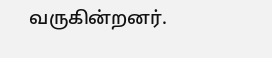வருகின்றனர்.